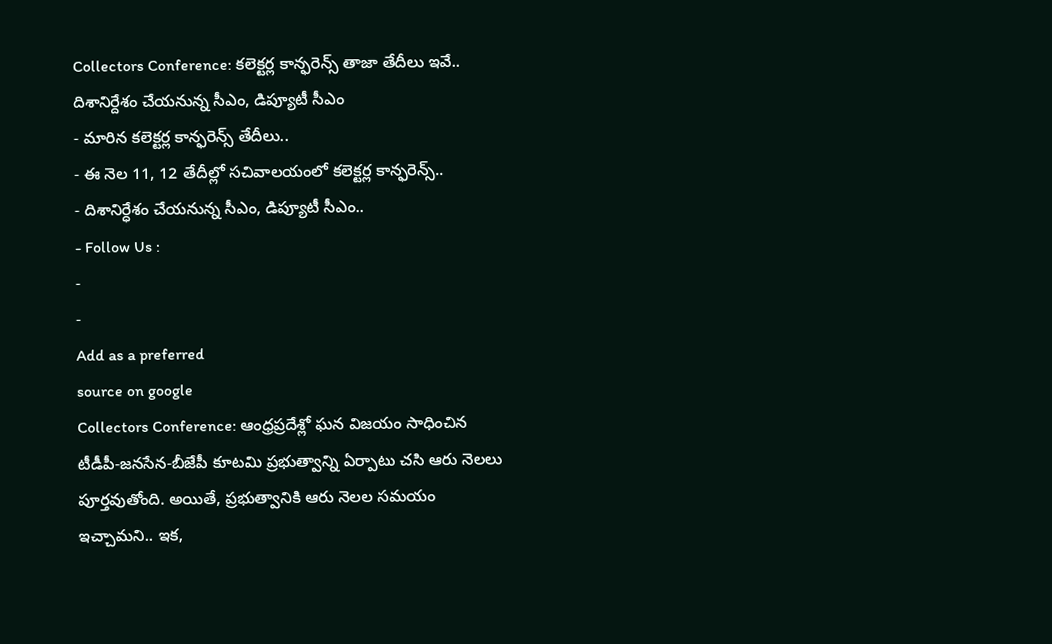Collectors Conference: కలెక్టర్ల కాన్ఫరెన్స్ తాజా తేదీలు ఇవే.. దిశానిర్దేశం చేయనున్న సీఎం, డిప్యూటీ సీఎం
- మారిన కలెక్టర్ల కాన్ఫరెన్స్ తేదీలు..
- ఈ నెల 11, 12 తేదీల్లో సచివాలయంలో కలెక్టర్ల కాన్ఫరెన్స్..
- దిశానిర్ధేశం చేయనున్న సీఎం, డిప్యూటీ సీఎం..
- Follow Us :
-
-
Add as a preferred
source on google
Collectors Conference: ఆంధ్రప్రదేశ్లో ఘన విజయం సాధించిన టీడీపీ-జనసేన-బీజేపీ కూటమి ప్రభుత్వాన్ని ఏర్పాటు చసి ఆరు నెలలు పూర్తవుతోంది. అయితే, ప్రభుత్వానికి ఆరు నెలల సమయం ఇచ్చామని.. ఇక,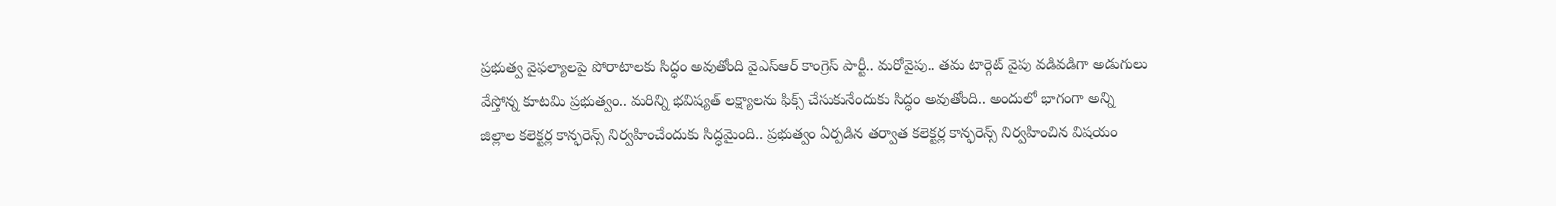ప్రభుత్వ వైఫల్యాలపై పోరాటాలకు సిద్ధం అవుతోంది వైఎస్ఆర్ కాంగ్రెస్ పార్టీ.. మరోవైపు.. తమ టార్గెట్ వైపు వడివడిగా అడుగులు వేస్తోన్న కూటమి ప్రభుత్వం.. మరిన్ని భవిష్యత్ లక్ష్యాలను ఫిక్స్ చేసుకునేందుకు సిద్ధం అవుతోంది.. అందులో భాగంగా అన్ని జిల్లాల కలెక్టర్ల కాన్ఫరెన్స్ నిర్వహించేందుకు సిద్ధమైంది.. ప్రభుత్వం ఏర్పడిన తర్వాత కలెక్టర్ల కాన్ఫరెన్స్ నిర్వహించిన విషయం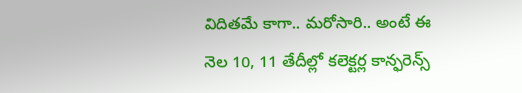విదితమే కాగా.. మరోసారి.. అంటే ఈ నెల 10, 11 తేదీల్లో కలెక్టర్ల కాన్ఫరెన్స్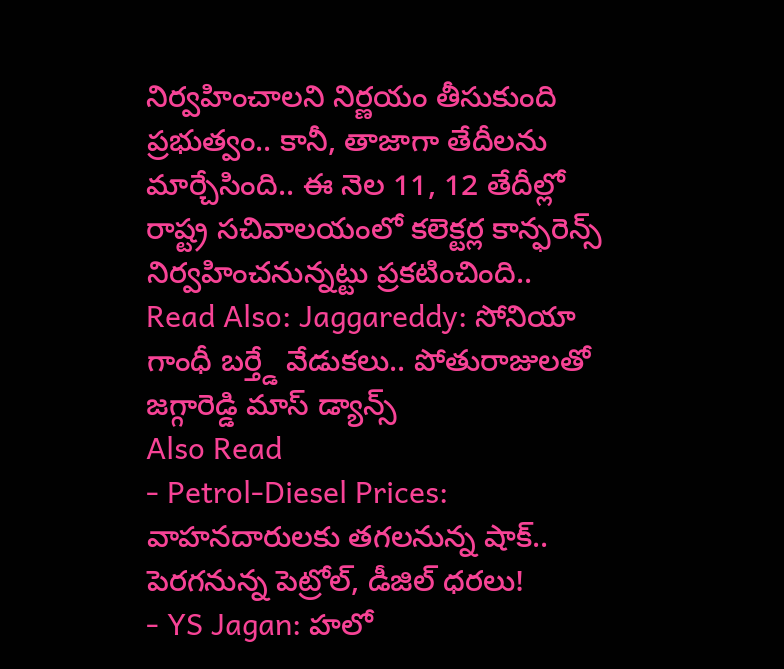నిర్వహించాలని నిర్ణయం తీసుకుంది ప్రభుత్వం.. కానీ, తాజాగా తేదీలను మార్చేసింది.. ఈ నెల 11, 12 తేదీల్లో రాష్ట్ర సచివాలయంలో కలెక్టర్ల కాన్ఫరెన్స్ నిర్వహించనున్నట్టు ప్రకటించింది..
Read Also: Jaggareddy: సోనియా గాంధీ బర్త్డే వేడుకలు.. పోతురాజులతో జగ్గారెడ్డి మాస్ డ్యాన్స్
Also Read
- Petrol-Diesel Prices: వాహనదారులకు తగలనున్న షాక్.. పెరగనున్న పెట్రోల్, డీజిల్ ధరలు!
- YS Jagan: హలో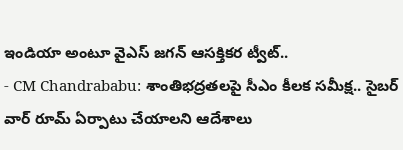ఇండియా అంటూ వైఎస్ జగన్ ఆసక్తికర ట్వీట్..
- CM Chandrababu: శాంతిభద్రతలపై సీఎం కీలక సమీక్ష.. సైబర్ వార్ రూమ్ ఏర్పాటు చేయాలని ఆదేశాలు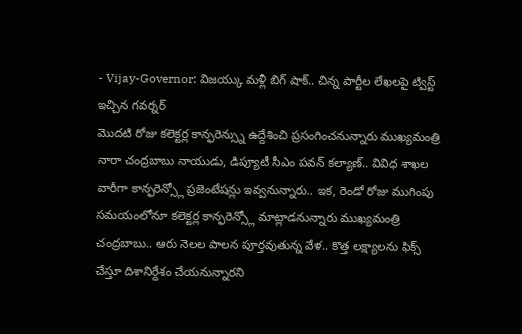- Vijay-Governor: విజయ్కు మళ్లీ బిగ్ షాక్.. చిన్న పార్టీల లేఖలపై ట్విస్ట్ ఇచ్చిన గవర్నర్
మొదటి రోజు కలెక్టర్ల కాన్ఫరెన్స్ను ఉద్దేశించి ప్రసంగించనున్నారు ముఖ్యమంత్రి నారా చంద్రబాబు నాయుడు, డిప్యూటీ సీఎం పవన్ కల్యాణ్.. వివిధ శాఖల వారీగా కాన్ఫరెన్స్లో ప్రజెంటేషన్లు ఇవ్వనున్నారు.. ఇక, రెండో రోజు ముగింపు సమయంలోనూ కలెక్టర్ల కాన్ఫరెన్స్లో మాట్లాడనున్నారు ముఖ్యమంత్రి చంద్రబాబు.. ఆరు నెలల పాలన పూర్తవుతున్న వేళ.. కొత్త లక్ష్యాలను ఫిక్స్ చేస్తూ దిశానిర్దేశం చేయనున్నారని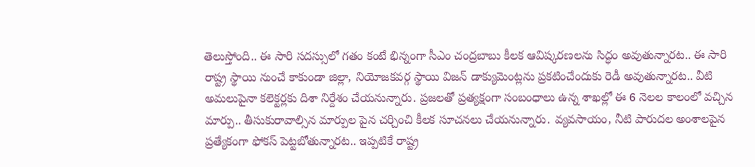తెలుస్తోంది.. ఈ సారి సదస్సులో గతం కంటే భిన్నంగా సీఎం చంద్రబాబు కీలక ఆవిష్కరణలను సిద్ధం అవుతున్నారట.. ఈ సారి రాష్ట్ర స్థాయి నుంచే కాకుండా జిల్లా, నియోజకవర్గ స్థాయి విజన్ డాక్యుమెంట్లను ప్రకటించేందుకు రెడీ అవుతున్నారట.. వీటి అమలుపైనా కలెక్టర్లకు దిశా నిర్దేశం చేయనున్నారు. ప్రజలతో ప్రత్యక్షంగా సంబంధాలు ఉన్న శాఖల్లో ఈ 6 నెలల కాలంలో వచ్చిన మార్పు.. తీసుకురావాల్సిన మార్పుల పైన చర్చించి కీలక సూచనలు చేయనున్నారు. వ్యవసాయం, నీటి పారుదల అంశాలపైన ప్రత్యేకంగా ఫోకస్ పెట్టబోతున్నారట.. ఇప్పటికే రాష్ట్ర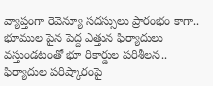వ్యాప్తంగా రెవెన్యూ సదస్సులు ప్రారంభం కాగా.. భూముల పైన పెద్ద ఎత్తున ఫిర్యాదులు వస్తుండటంతో భూ రికార్డుల పరిశీలన.. ఫిర్యాదుల పరిష్కారంపై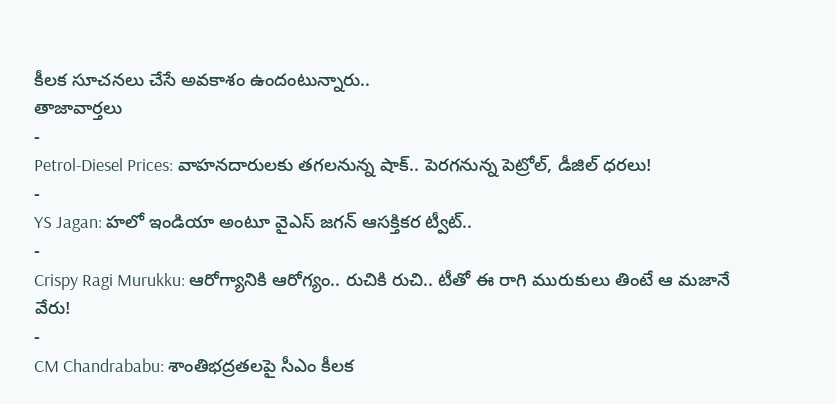కీలక సూచనలు చేసే అవకాశం ఉందంటున్నారు..
తాజావార్తలు
-
Petrol-Diesel Prices: వాహనదారులకు తగలనున్న షాక్.. పెరగనున్న పెట్రోల్, డీజిల్ ధరలు!
-
YS Jagan: హలో ఇండియా అంటూ వైఎస్ జగన్ ఆసక్తికర ట్వీట్..
-
Crispy Ragi Murukku: ఆరోగ్యానికి ఆరోగ్యం.. రుచికి రుచి.. టీతో ఈ రాగి మురుకులు తింటే ఆ మజానే వేరు!
-
CM Chandrababu: శాంతిభద్రతలపై సీఎం కీలక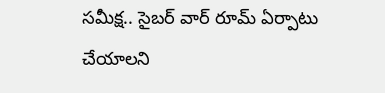సమీక్ష.. సైబర్ వార్ రూమ్ ఏర్పాటు చేయాలని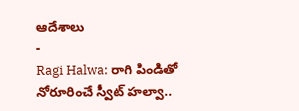ఆదేశాలు
-
Ragi Halwa: రాగి పిండితో నోరూరించే స్వీట్ హల్వా..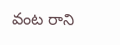వంట రాని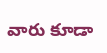వారు కూడా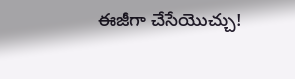ఈజీగా చేసేయొచ్చు!